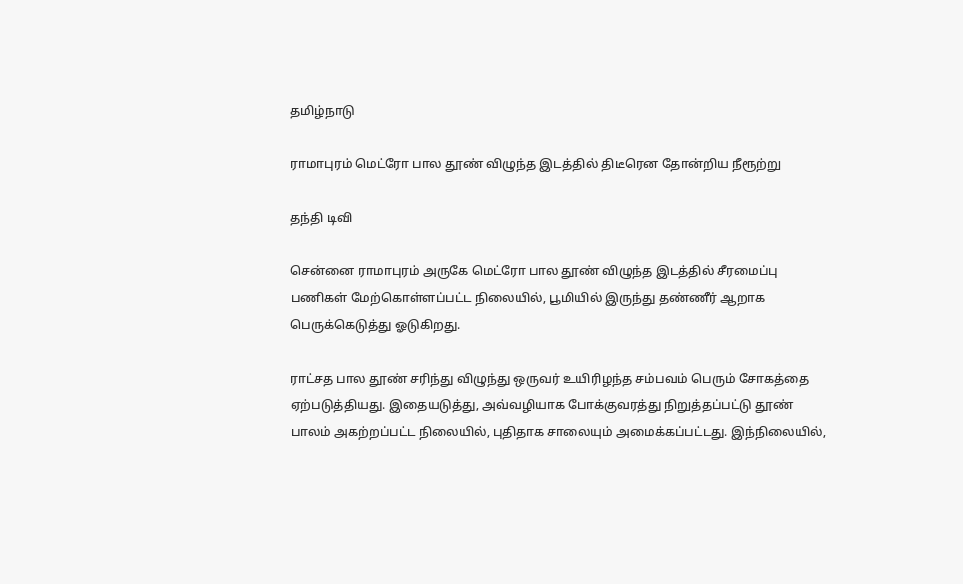தமிழ்நாடு

ராமாபுரம் மெட்ரோ பால தூண் விழுந்த இடத்தில் திடீரென தோன்றிய நீரூற்று

தந்தி டிவி

சென்னை ராமாபுரம் அருகே மெட்ரோ பால தூண் விழுந்த இடத்தில் சீரமைப்பு பணிகள் மேற்கொள்ளப்பட்ட நிலையில், பூமியில் இருந்து தண்ணீர் ஆறாக பெருக்கெடுத்து ஓடுகிறது.

ராட்சத பால தூண் சரிந்து விழுந்து ஒருவர் உயிரிழந்த சம்பவம் பெரும் சோகத்தை ஏற்படுத்தியது. இதையடுத்து, அவ்வழியாக போக்குவரத்து நிறுத்தப்பட்டு தூண் பாலம் அகற்றப்பட்ட நிலையில், புதிதாக சாலையும் அமைக்கப்பட்டது. இந்நிலையில்,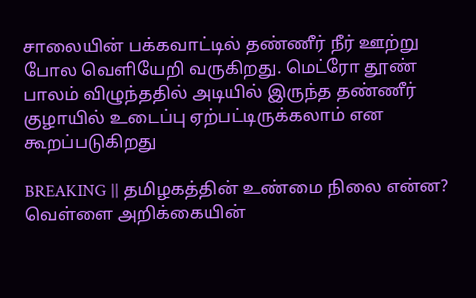சாலையின் பக்கவாட்டில் தண்ணீர் நீர் ஊற்று போல வெளியேறி வருகிறது. மெட்ரோ தூண் பாலம் விழுந்ததில் அடியில் இருந்த தண்ணீர் குழாயில் உடைப்பு ஏற்பட்டிருக்கலாம் என கூறப்படுகிறது

BREAKING || தமிழகத்தின் உண்மை நிலை என்ன? வெள்ளை அறிக்கையின்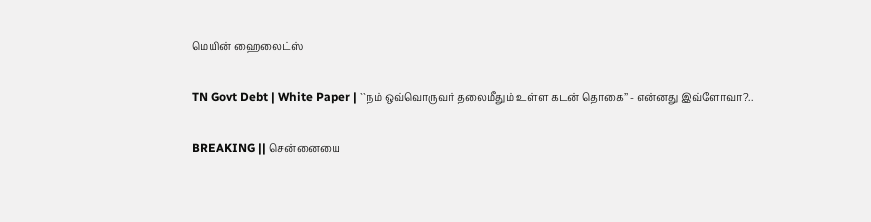மெயின் ஹைலைட்ஸ்

TN Govt Debt | White Paper | ``நம் ஒவ்வொருவர் தலைமீதும் உள்ள கடன் தொகை’’ - என்னது இவ்ளோவா?..

BREAKING || சென்னையை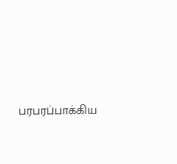பரபரப்பாக்கிய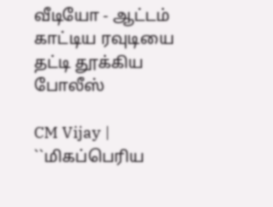வீடியோ - ஆட்டம் காட்டிய ரவுடியை தட்டி தூக்கிய போலீஸ்

CM Vijay | ``மிகப்பெரிய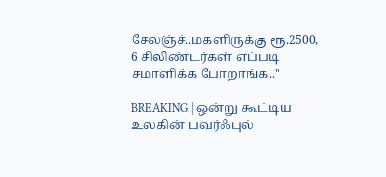சேலஞ்ச்..மகளிருக்கு ரூ.2500, 6 சிலிண்டர்கள் எப்படி சமாளிக்க போறாங்க..''

BREAKING | ஒன்று கூட்டிய உலகின் பவர்ஃபுல்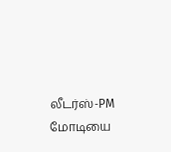லீடர்ஸ்-PM மோடியை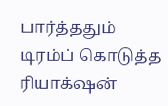பார்த்ததும் டிரம்ப் கொடுத்த ரியாக்‌ஷன்